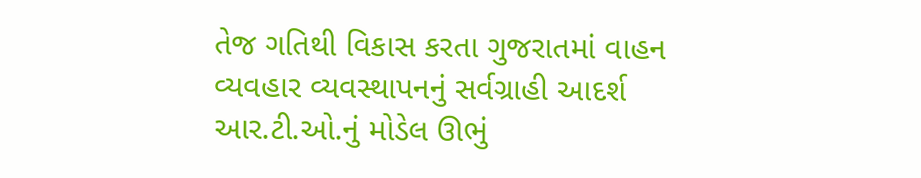તેજ ગતિથી વિકાસ કરતા ગુજરાતમાં વાહન વ્યવહાર વ્યવસ્થાપનનું સર્વગ્રાહી આદર્શ આર.ટી.ઓ.નું મોડેલ ઊભું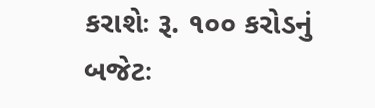કરાશેઃ રૂ. ૧૦૦ કરોડનું બજેટઃ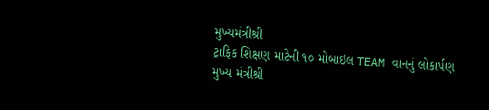મુખ્યમંત્રીશ્રી
ટ્રાફિક શિક્ષણ માટેની ૧૦ મોબાઇલ TEAM વાનનું લોકાર્પણ
મુખ્ય મંત્રીશ્રી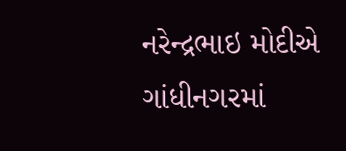નરેન્દ્રભાઇ મોદીએ ગાંધીનગરમાં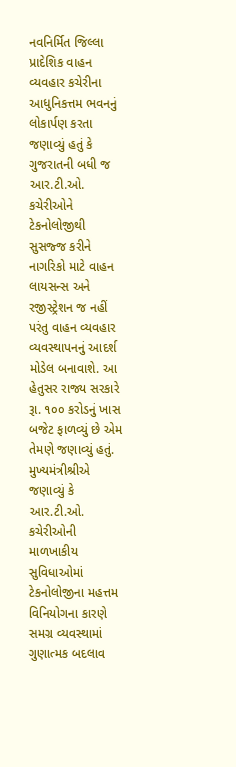નવનિર્મિત જિલ્લા પ્રાદેશિક વાહન વ્યવહાર કચેરીના આધુનિકત્તમ ભવનનું લોકાર્પણ કરતા જણાવ્યું હતું કે ગુજરાતની બધી જ આર.ટી.ઓ. કચેરીઓને ટેકનોલોજીથી સુસજ્જ કરીને નાગરિકો માટે વાહન લાયસન્સ અને રજીસ્ટ્રેશન જ નહીં પરંતુ વાહન વ્યવહાર વ્યવસ્થાપનનું આદર્શ મોડેલ બનાવાશે. આ હેતુસર રાજ્ય સરકારે રૂા. ૧૦૦ કરોડનું ખાસ બજેટ ફાળવ્યું છે એમ તેમણે જણાવ્યું હતું.
મુખ્યમંત્રીશ્રીએ જણાવ્યું કે આર.ટી.ઓ. કચેરીઓની માળખાકીય સુવિધાઓમાં ટેકનોલોજીના મહત્તમ વિનિયોગના કારણે સમગ્ર વ્યવસ્થામાં ગુણાત્મક બદલાવ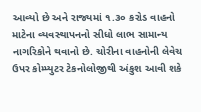આવ્યો છે અને રાજ્યમાં ૧.૩૦ કરોડ વાહનો માટેના વ્યવસ્થાપનનો સીધો લાભ સામાન્ય નાગરિકોને થવાનો છે. ચોરીના વાહનોની લેવેચ ઉપર કોમ્પ્યુટર ટેકનોલોજીથી અંકુશ આવી શકે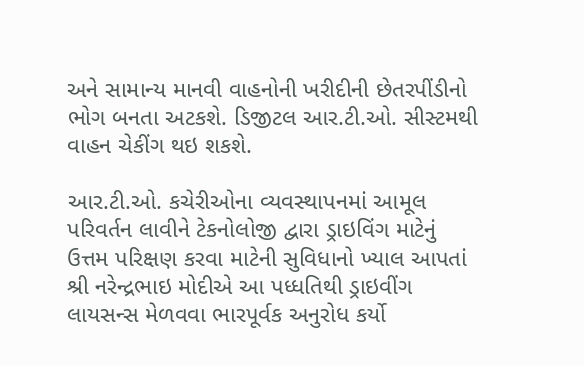અને સામાન્ય માનવી વાહનોની ખરીદીની છેતરપીંડીનો ભોગ બનતા અટકશે. ડિજીટલ આર.ટી.ઓ. સીસ્ટમથી વાહન ચેકીંગ થઇ શકશે.

આર.ટી.ઓ. કચેરીઓના વ્યવસ્થાપનમાં આમૂલ પરિવર્તન લાવીને ટેકનોલોજી દ્વારા ડ્રાઇવિંગ માટેનું ઉત્તમ પરિક્ષણ કરવા માટેની સુવિધાનો ખ્યાલ આપતાં શ્રી નરેન્દ્રભાઇ મોદીએ આ પધ્ધતિથી ડ્રાઇવીંગ લાયસન્સ મેળવવા ભારપૂર્વક અનુરોધ કર્યો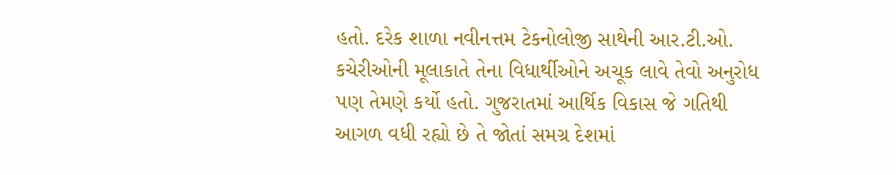હતો. દરેક શાળા નવીનત્તમ ટેકનોલોજી સાથેની આર.ટી.ઓ. કચેરીઓની મૂલાકાતે તેના વિધાર્થીઓને અચૂક લાવે તેવો અનુરોધ પણ તેમણે કર્યો હતો. ગુજરાતમાં આર્થિક વિકાસ જે ગતિથી આગળ વધી રહ્યો છે તે જોતાં સમગ્ર દેશમાં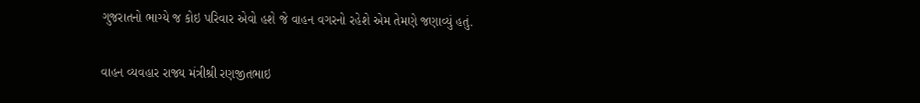ગુજરાતનો ભાગ્યે જ કોઇ પરિવાર એવો હશે જે વાહન વગરનો રહેશે એમ તેમણે જણાવ્યું હતું.

વાહન વ્યવહાર રાજ્ય મંત્રીશ્રી રણજીતભાઇ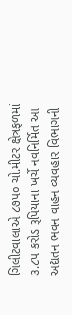ગિલીટવાલાએ ૮૭પ૦ ચો.મીટર ક્ષેત્રફળમાં ૩.૮પ કરોડ રૂપિયાના ખર્ચે નવનિર્મિત આ અદ્યતન ભવન વાહન વ્યવહાર વિભાગની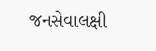જનસેવાલક્ષી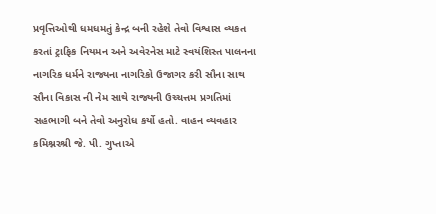પ્રવૃત્તિઓથી ધમધમતું કેન્દ્ર બની રહેશે તેવો વિશ્વાસ વ્યકત કરતાં ટ્રાફિક નિયમન અને અવેરનેસ માટે સ્વયંશિસ્ત પાલનના નાગરિક ધર્મને રાજ્યના નાગરિકો ઉજાગર કરી સૌના સાથ સૌના વિકાસ ની નેમ સાથે રાજ્યની ઉચ્ચત્તમ પ્રગતિમાં સહભાગી બને તેવો અનુરોધ કર્યો હતો. વાહન વ્યવહાર કમિશ્નરશ્રી જે. પી. ગુપ્તાએ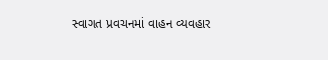સ્વાગત પ્રવચનમાં વાહન વ્યવહાર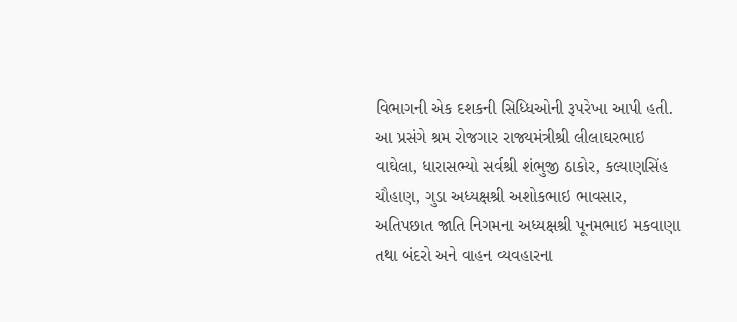વિભાગની એક દશકની સિધ્ધિઓની રૂપરેખા આપી હતી.
આ પ્રસંગે શ્રમ રોજગાર રાજ્યમંત્રીશ્રી લીલાઘરભાઇ વાઘેલા, ધારાસભ્યો સર્વશ્રી શંભુજી ઠાકોર, કલ્યાણસિંહ ચૌહાણ, ગુડા અધ્યક્ષશ્રી અશોકભાઇ ભાવસાર, અતિપછાત જાતિ નિગમના અધ્યક્ષશ્રી પૂનમભાઇ મકવાણા તથા બંદરો અને વાહન વ્યવહારના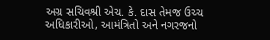અગ્ર સચિવશ્રી એચ. કે. દાસ તેમજ ઉચ્ચ અધિકારીઓ, આમંત્રિતો અને નગરજનો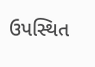ઉપસ્થિત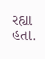રહ્યા હતા.